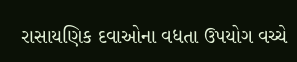રાસાયણિક દવાઓના વધતા ઉપયોગ વચ્ચે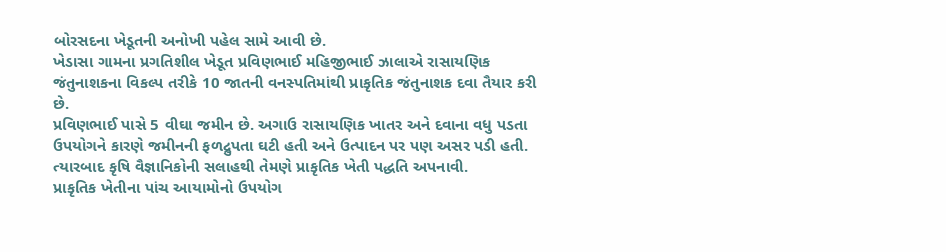બોરસદના ખેડૂતની અનોખી પહેલ સામે આવી છે.
ખેડાસા ગામના પ્રગતિશીલ ખેડૂત પ્રવિણભાઈ મહિજીભાઈ ઝાલાએ રાસાયણિક જંતુનાશકના વિકલ્પ તરીકે 10 જાતની વનસ્પતિમાંથી પ્રાકૃતિક જંતુનાશક દવા તૈયાર કરી છે.
પ્રવિણભાઈ પાસે 5 વીઘા જમીન છે. અગાઉ રાસાયણિક ખાતર અને દવાના વધુ પડતા ઉપયોગને કારણે જમીનની ફળદ્રુપતા ઘટી હતી અને ઉત્પાદન પર પણ અસર પડી હતી. ત્યારબાદ કૃષિ વૈજ્ઞાનિકોની સલાહથી તેમણે પ્રાકૃતિક ખેતી પદ્ધતિ અપનાવી.
પ્રાકૃતિક ખેતીના પાંચ આયામોનો ઉપયોગ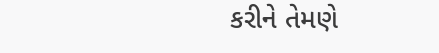કરીને તેમણે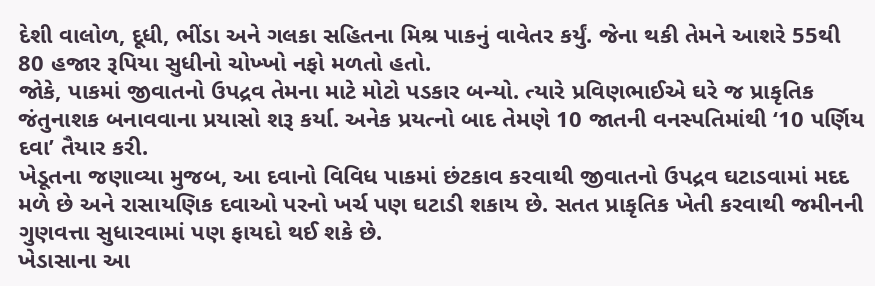દેશી વાલોળ, દૂધી, ભીંડા અને ગલકા સહિતના મિશ્ર પાકનું વાવેતર કર્યું. જેના થકી તેમને આશરે 55થી 80 હજાર રૂપિયા સુધીનો ચોખ્ખો નફો મળતો હતો.
જોકે, પાકમાં જીવાતનો ઉપદ્રવ તેમના માટે મોટો પડકાર બન્યો. ત્યારે પ્રવિણભાઈએ ઘરે જ પ્રાકૃતિક જંતુનાશક બનાવવાના પ્રયાસો શરૂ કર્યા. અનેક પ્રયત્નો બાદ તેમણે 10 જાતની વનસ્પતિમાંથી ‘10 પર્ણિય દવા’ તૈયાર કરી.
ખેડૂતના જણાવ્યા મુજબ, આ દવાનો વિવિધ પાકમાં છંટકાવ કરવાથી જીવાતનો ઉપદ્રવ ઘટાડવામાં મદદ મળે છે અને રાસાયણિક દવાઓ પરનો ખર્ચ પણ ઘટાડી શકાય છે. સતત પ્રાકૃતિક ખેતી કરવાથી જમીનની ગુણવત્તા સુધારવામાં પણ ફાયદો થઈ શકે છે.
ખેડાસાના આ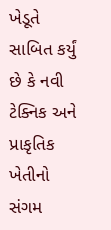ખેડૂતે સાબિત કર્યું છે કે નવી ટેક્નિક અને પ્રાકૃતિક ખેતીનો સંગમ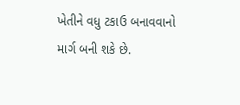ખેતીને વધુ ટકાઉ બનાવવાનો માર્ગ બની શકે છે.